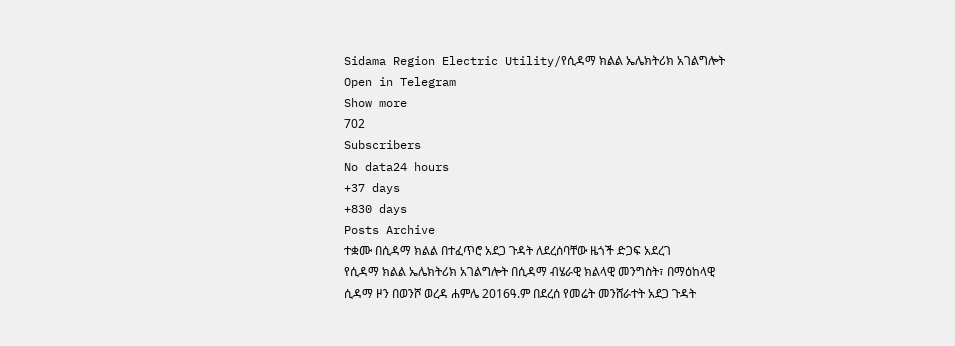Sidama Region Electric Utility/የሲዳማ ክልል ኤሌክትሪክ አገልግሎት
Open in Telegram
Show more
702
Subscribers
No data24 hours
+37 days
+830 days
Posts Archive
ተቋሙ በሲዳማ ክልል በተፈጥሮ አደጋ ጉዳት ለደረሰባቸው ዜጎች ድጋፍ አደረገ
የሲዳማ ክልል ኤሌክትሪክ አገልግሎት በሲዳማ ብሄራዊ ክልላዊ መንግስት፣ በማዕከላዊ ሲዳማ ዞን በወንሾ ወረዳ ሐምሌ 2016ዓ.ም በደረሰ የመሬት መንሸራተት አደጋ ጉዳት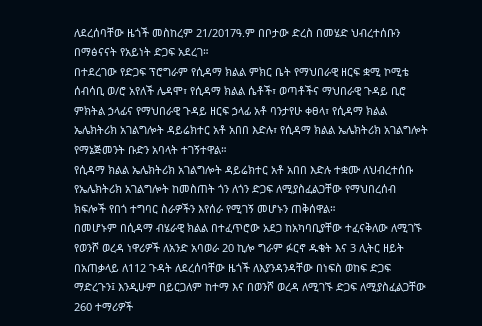ለደረሰባቸው ዜጎች መስከረም 21/2017ዓ.ም በቦታው ድረስ በመሄድ ህብረተሰቡን በማፅናናት የአይነት ድጋፍ አደረገ።
በተደረገው የድጋፍ ፕሮግራም የሲዳማ ክልል ምክር ቤት የማህበራዊ ዘርፍ ቋሚ ኮሚቴ ሰብሳቢ ወ/ሮ አየለች ሌዳሞ፣ የሲዳማ ክልል ሴቶች፣ ወጣቶችና ማህበራዊ ጉዳይ ቢሮ ምክትል ኃላፊና የማህበራዊ ጉዳይ ዘርፍ ኃላፊ አቶ ባንታየሁ ቀፀላ፣ የሲዳማ ክልል ኤሌክትሪክ አገልግሎት ዳይሬክተር አቶ አበበ እድሉ፣ የሲዳማ ክልል ኤሌክትሪክ አገልግሎት የማኔጅመንት ቡድን አባላት ተገኝተዋል።
የሲዳማ ክልል ኤሌክትሪክ አገልግሎት ዳይሬክተር አቶ አበበ እድሉ ተቋሙ ለህብረተሰቡ የኤሌክትሪክ አገልግሎት ከመስጠት ጎን ለጎን ድጋፍ ለሚያስፈልጋቸው የማህበረሰብ ክፍሎች የበጎ ተግባር ስራዎችን እየሰራ የሚገኝ መሆኑን ጠቅሰዋል።
በመሆኑም በሲዳማ ብሄራዊ ክልል በተፈጥሮው አደጋ ከአካባቢያቸው ተፈናቅለው ለሚገኙ የወንሾ ወረዳ ነዋሪዎች ለአንድ አባወራ 20 ኪሎ ግራም ፉርኖ ዱቄት እና 3 ሊትር ዘይት በአጠቃላይ ለ112 ጉዳት ለደረሰባቸው ዜጎች ለእያንዳንዳቸው በነፍስ ወከፍ ድጋፍ ማድረጉን፤ እንዲሁም በይርጋለም ከተማ እና በወንሾ ወረዳ ለሚገኙ ድጋፍ ለሚያስፈልጋቸው 260 ተማሪዎች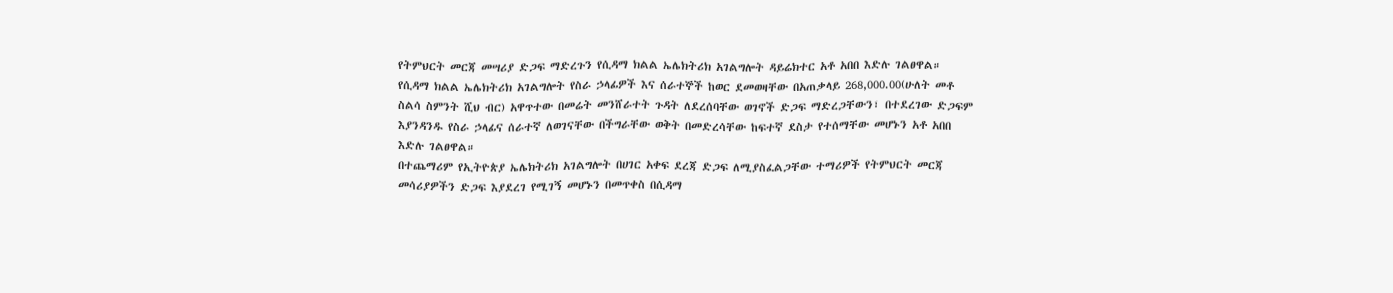የትምህርት መርጃ መሣሪያ ድጋፍ ማድረጉን የሲዳማ ክልል ኤሌክትሪክ አገልግሎት ዳይሬክተር አቶ አበበ እድሉ ገልፀዋል።
የሲዳማ ክልል ኤሌክትሪክ አገልግሎት የስራ ኃላፊዎች እና ሰራተኞች ከወር ደመወዛቸው በአጠቃላይ 268,000.00(ሁለት መቶ ስልሳ ስምንት ሺህ ብር) አዋጥተው በመሬት መንሸራተት ጉዳት ለደረሰባቸው ወገኖች ድጋፍ ማድረጋቸውን፣ በተደረገው ድጋፍም እያንዳንዱ የስራ ኃላፊና ሰራተኛ ለወገናቸው በችግራቸው ወቅት በመድረሳቸው ከፍተኛ ደስታ የተሰማቸው መሆኑን አቶ አበበ እድሉ ገልፀዋል።
በተጨማሪም የኢትዮጵያ ኤሌክትሪክ አገልግሎት በሀገር አቀፍ ደረጃ ድጋፍ ለሚያስፈልጋቸው ተማሪዎች የትምህርት መርጃ መሳሪያዎችን ድጋፍ እያደረገ የሚገኝ መሆኑን በመጥቀስ በሲዳማ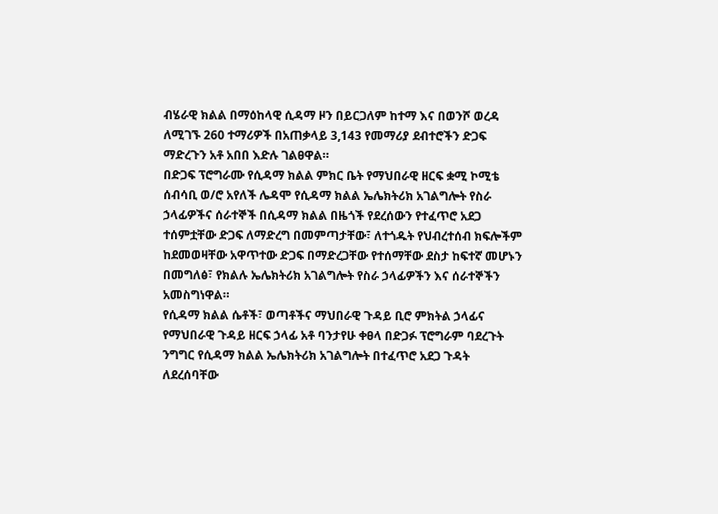ብሄራዊ ክልል በማዕከላዊ ሲዳማ ዞን በይርጋለም ከተማ እና በወንሾ ወረዳ ለሚገኙ 260 ተማሪዎች በአጠቃላይ 3,143 የመማሪያ ደብተሮችን ድጋፍ ማድረጉን አቶ አበበ እድሉ ገልፀዋል።
በድጋፍ ፕሮግራሙ የሲዳማ ክልል ምክር ቤት የማህበራዊ ዘርፍ ቋሚ ኮሚቴ ሰብሳቢ ወ/ሮ አየለች ሌዳሞ የሲዳማ ክልል ኤሌክትሪክ አገልግሎት የስራ ኃላፊዎችና ሰራተኞች በሲዳማ ክልል በዜጎች የደረሰውን የተፈጥሮ አደጋ ተሰምቷቸው ድጋፍ ለማድረግ በመምጣታቸው፣ ለተጎዱት የህብረተሰብ ክፍሎችም ከደመወዛቸው አዋጥተው ድጋፍ በማድረጋቸው የተሰማቸው ደስታ ከፍተኛ መሆኑን በመግለፅ፣ የክልሉ ኤሌክትሪክ አገልግሎት የስራ ኃላፊዎችን እና ሰራተኞችን አመስግነዋል።
የሲዳማ ክልል ሴቶች፣ ወጣቶችና ማህበራዊ ጉዳይ ቢሮ ምክትል ኃላፊና የማህበራዊ ጉዳይ ዘርፍ ኃላፊ አቶ ባንታየሁ ቀፀላ በድጋፉ ፕሮግራም ባደረጉት ንግግር የሲዳማ ክልል ኤሌክትሪክ አገልግሎት በተፈጥሮ አደጋ ጉዳት ለደረሰባቸው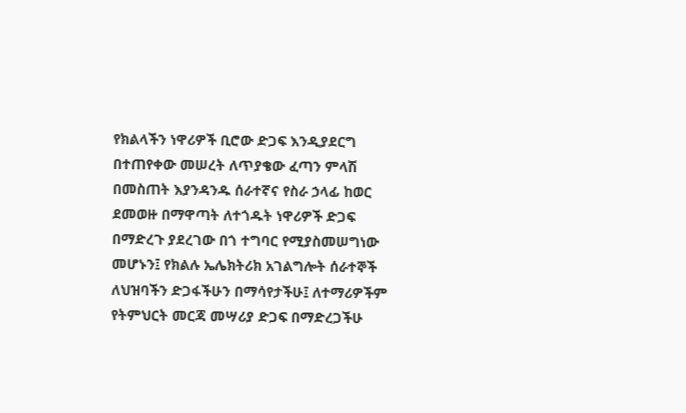የክልላችን ነዋሪዎች ቢሮው ድጋፍ እንዲያደርግ በተጠየቀው መሠረት ለጥያቄው ፈጣን ምላሽ በመስጠት እያንዳንዱ ሰራተኛና የስራ ኃላፊ ከወር ደመወዙ በማዋጣት ለተጎዱት ነዋሪዎች ድጋፍ በማድረጉ ያደረገው በጎ ተግባር የሚያስመሠግነው መሆኑን፤ የክልሉ ኤሌክትሪክ አገልግሎት ሰራተኞች ለህዝባችን ድጋፋችሁን በማሳየታችሁ፤ ለተማሪዎችም የትምህርት መርጃ መሣሪያ ድጋፍ በማድረጋችሁ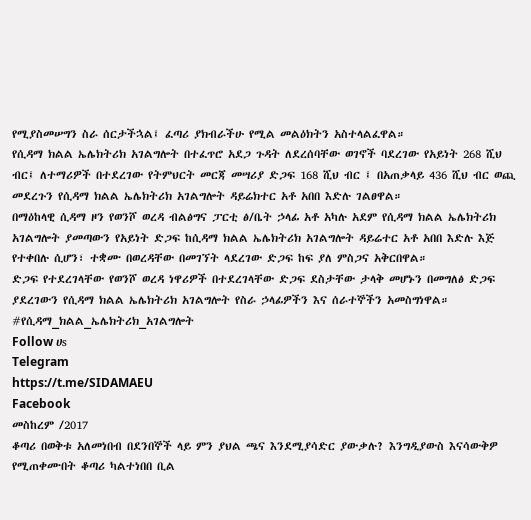የሚያስመሠግን ስራ ሰርታችኋል፤ ፈጣሪ ያክብራችሁ የሚል መልዕክትን አስተላልፈዋል።
የሲዳማ ክልል ኤሌክትሪክ አገልግሎት በተፈጥሮ አደጋ ጉዳት ለደረሰባቸው ወገኖች ባደረገው የአይነት 268 ሺህ ብር፤ ለተማሪዎች በተደረገው የትምህርት መርጃ መሣሪያ ድጋፍ 168 ሺህ ብር ፤ በአጠቃላይ 436 ሺህ ብር ወጪ መደረጉን የሲዳማ ክልል ኤሌክትሪክ አገልግሎት ዳይሬክተር አቶ አበበ እድሉ ገልፀዋል።
በማዕከላዊ ሲዳማ ዞን የወንሾ ወረዳ ብልፅግና ፓርቲ ፅ/ቤት ኃላፊ አቶ አካሉ አደም የሲዳማ ክልል ኤሌክትሪክ አገልግሎት ያመጣውን የአይነት ድጋፍ ከሲዳማ ክልል ኤሌክትሪክ አገልግሎት ዳይሬተር አቶ አበበ እድሉ እጅ የተቀበሉ ሲሆን፣ ተቋሙ በወረዳቸው በመገኘት ላደረገው ድጋፍ ከፍ ያለ ምስጋና አቅርበዋል።
ድጋፍ የተደረገላቸው የወንሾ ወረዳ ነዋሪዎች በተደረገላቸው ድጋፍ ደስታቸው ታላቅ መሆኑን በመግለፅ ድጋፍ ያደረገውን የሲዳማ ክልል ኤሌክትሪክ አገልግሎት የስራ ኃላፊዎችን እና ሰራተኞችን አመስግነዋል።
#የሲዳማ_ክልል_ኤሌክትሪክ_አገልግሎት
Follow ሀs
Telegram
https://t.me/SIDAMAEU
Facebook
መስከረም /2017
ቆጣሪ በወቅቱ አለመነበብ በደንበኞች ላይ ምን ያህል ጫና እንደሚያሳድር ያውቃሉ? እንግዲያውስ እናሳውቅዎ የሚጠቀሙበት ቆጣሪ ካልተነበበ ቢል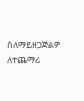ስለማይዘጋጅልዎ ለተጨማሪ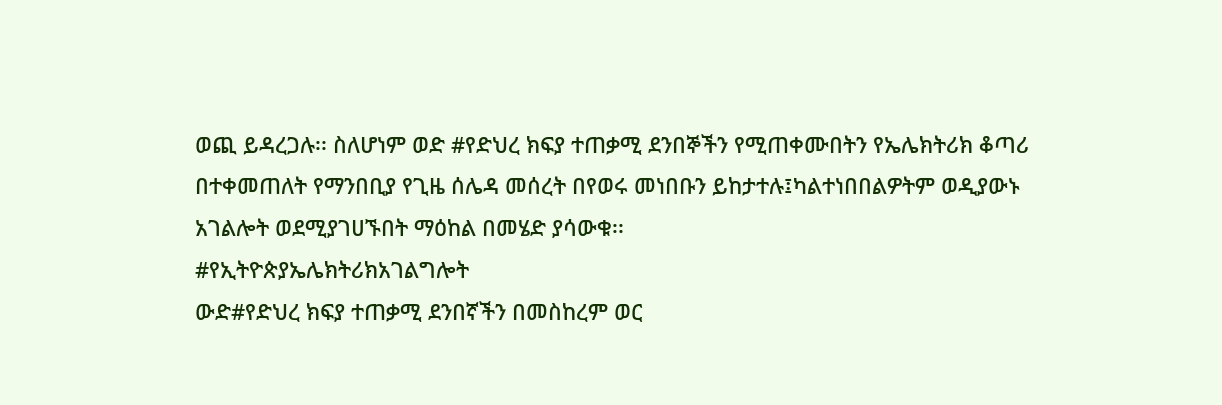ወጪ ይዳረጋሉ፡፡ ስለሆነም ወድ #የድህረ ክፍያ ተጠቃሚ ደንበኞችን የሚጠቀሙበትን የኤሌክትሪክ ቆጣሪ በተቀመጠለት የማንበቢያ የጊዜ ሰሌዳ መሰረት በየወሩ መነበቡን ይከታተሉ፤ካልተነበበልዎትም ወዲያውኑ አገልሎት ወደሚያገሀኙበት ማዕከል በመሄድ ያሳውቁ፡፡
#የኢትዮጵያኤሌክትሪክአገልግሎት
ውድ#የድህረ ክፍያ ተጠቃሚ ደንበኛችን በመስከረም ወር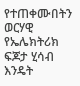የተጠቀሙበትን ወርሃዊ የኤሌክትሪክ ፍጆታ ሂሳብ እንዴት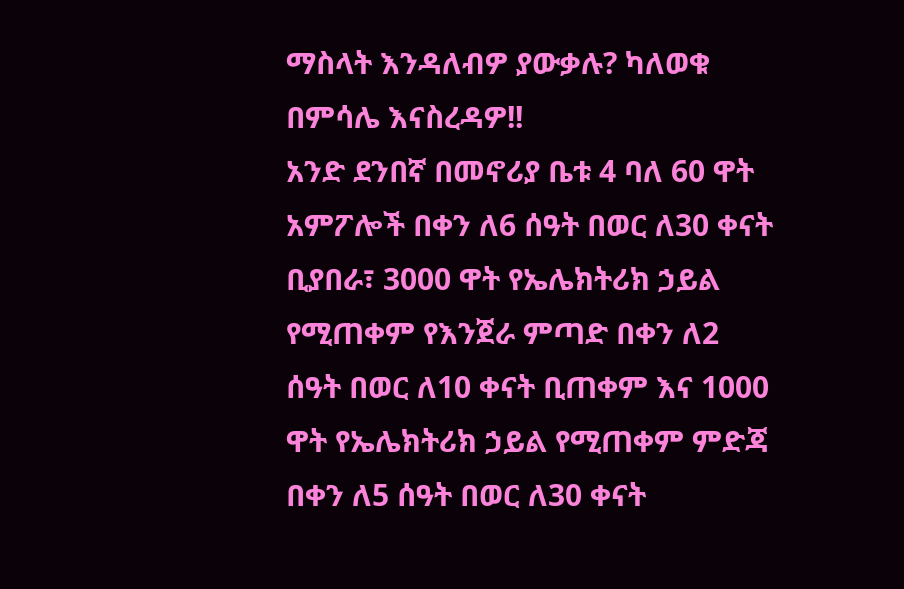ማስላት እንዳለብዎ ያውቃሉ? ካለወቁ በምሳሌ እናስረዳዎ!!
አንድ ደንበኛ በመኖሪያ ቤቱ 4 ባለ 60 ዋት አምፖሎች በቀን ለ6 ሰዓት በወር ለ30 ቀናት ቢያበራ፣ 3000 ዋት የኤሌክትሪክ ኃይል የሚጠቀም የእንጀራ ምጣድ በቀን ለ2 ሰዓት በወር ለ10 ቀናት ቢጠቀም እና 1000 ዋት የኤሌክትሪክ ኃይል የሚጠቀም ምድጃ በቀን ለ5 ሰዓት በወር ለ30 ቀናት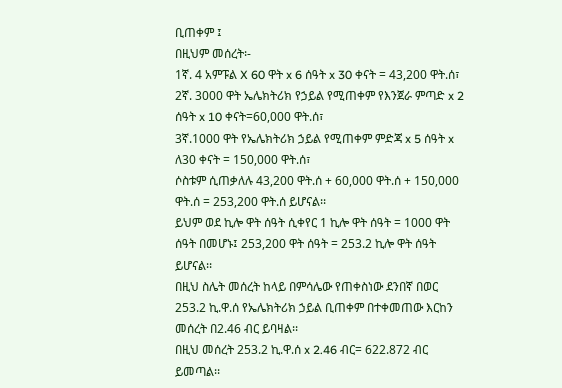ቢጠቀም ፤
በዚህም መሰረት፡-
1ኛ. 4 አምፑል X 60 ዋት x 6 ሰዓት x 30 ቀናት = 43,200 ዋት.ሰ፣
2ኛ. 3000 ዋት ኤሌክትሪክ የኃይል የሚጠቀም የእንጀራ ምጣድ x 2 ሰዓት x 10 ቀናት=60,000 ዋት.ሰ፣
3ኛ.1000 ዋት የኤሌክትሪክ ኃይል የሚጠቀም ምድጃ x 5 ሰዓት x ለ30 ቀናት = 150,000 ዋት.ሰ፣
ሶስቱም ሲጠቃለሉ 43,200 ዋት.ሰ + 60,000 ዋት.ሰ + 150,000 ዋት.ሰ = 253,200 ዋት.ሰ ይሆናል፡፡
ይህም ወደ ኪሎ ዋት ሰዓት ሲቀየር 1 ኪሎ ዋት ሰዓት = 1000 ዋት ሰዓት በመሆኑ፤ 253,200 ዋት ሰዓት = 253.2 ኪሎ ዋት ሰዓት ይሆናል፡፡
በዚህ ስሌት መሰረት ከላይ በምሳሌው የጠቀስነው ደንበኛ በወር 253.2 ኪ.ዋ.ሰ የኤሌክትሪክ ኃይል ቢጠቀም በተቀመጠው እርከን መሰረት በ2.46 ብር ይባዛል፡፡
በዚህ መሰረት 253.2 ኪ.ዋ.ሰ x 2.46 ብር= 622.872 ብር ይመጣል፡፡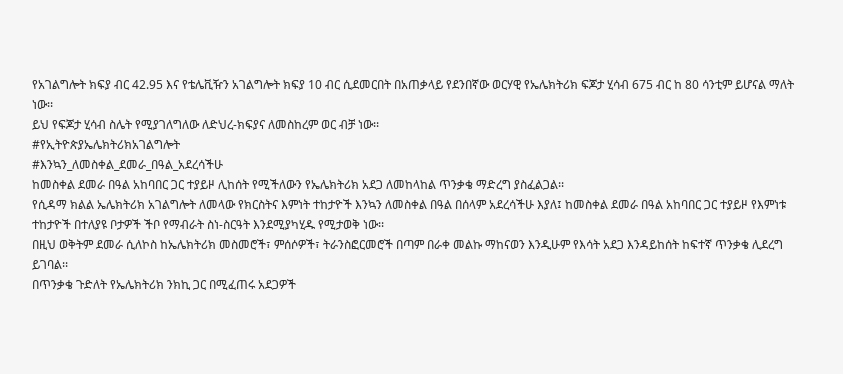የአገልግሎት ክፍያ ብር 42.95 እና የቴሌቪዥን አገልግሎት ክፍያ 10 ብር ሲደመርበት በአጠቃላይ የደንበኛው ወርሃዊ የኤሌክትሪክ ፍጆታ ሂሳብ 675 ብር ከ 80 ሳንቲም ይሆናል ማለት ነው፡፡
ይህ የፍጆታ ሂሳብ ስሌት የሚያገለግለው ለድህረ-ክፍያና ለመስከረም ወር ብቻ ነው፡፡
#የኢትዮጵያኤሌክትሪክአገልግሎት
#እንኳን_ለመስቀል_ደመራ_በዓል_አደረሳችሁ
ከመስቀል ደመራ በዓል አከባበር ጋር ተያይዞ ሊከሰት የሚችለውን የኤሌክትሪክ አደጋ ለመከላከል ጥንቃቄ ማድረግ ያስፈልጋል፡፡
የሲዳማ ክልል ኤሌክትሪክ አገልግሎት ለመላው የክርስትና እምነት ተከታዮች እንኳን ለመስቀል በዓል በሰላም አደረሳችሁ እያለ፤ ከመስቀል ደመራ በዓል አከባበር ጋር ተያይዞ የእምነቱ ተከታዮች በተለያዩ ቦታዎች ችቦ የማብራት ስነ-ስርዓት እንደሚያካሂዱ የሚታወቅ ነው፡፡
በዚህ ወቅትም ደመራ ሲለኮስ ከኤሌክትሪክ መስመሮች፣ ምሰሶዎች፣ ትራንስፎርመሮች በጣም በራቀ መልኩ ማከናወን እንዲሁም የእሳት አደጋ እንዳይከሰት ከፍተኛ ጥንቃቄ ሊደረግ ይገባል፡፡
በጥንቃቄ ጉድለት የኤሌክትሪክ ንክኪ ጋር በሚፈጠሩ አደጋዎች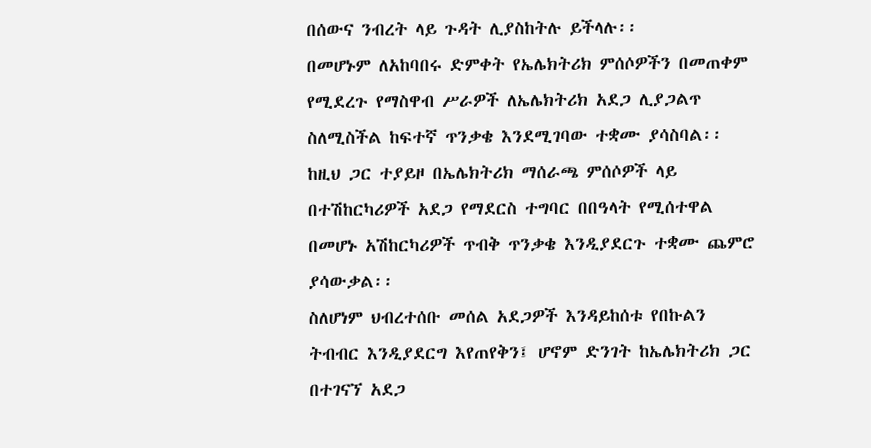በሰውና ንብረት ላይ ጉዳት ሊያስከትሉ ይችላሉ፡፡
በመሆኑም ለአከባበሩ ድምቀት የኤሌክትሪክ ምሰሶዎችን በመጠቀም የሚደረጉ የማስዋብ ሥራዎች ለኤሌክትሪክ አደጋ ሊያጋልጥ ስለሚስችል ከፍተኛ ጥንቃቄ እንደሚገባው ተቋሙ ያሳስባል፡፡
ከዚህ ጋር ተያይዞ በኤሌክትሪክ ማሰራጫ ምሰሶዎች ላይ በተሽከርካሪዎች አደጋ የማደርስ ተግባር በበዓላት የሚሰተዋል በመሆኑ አሽከርካሪዎች ጥብቅ ጥንቃቄ እንዲያደርጉ ተቋሙ ጨምሮ ያሳውቃል፡፡
ስለሆነም ህብረተሰቡ መሰል አደጋዎች እንዳይከሰቱ የበኩልን ትብብር እንዲያደርግ እየጠየቅን፤ ሆኖም ድንገት ከኤሌክትሪክ ጋር በተገናኘ አደጋ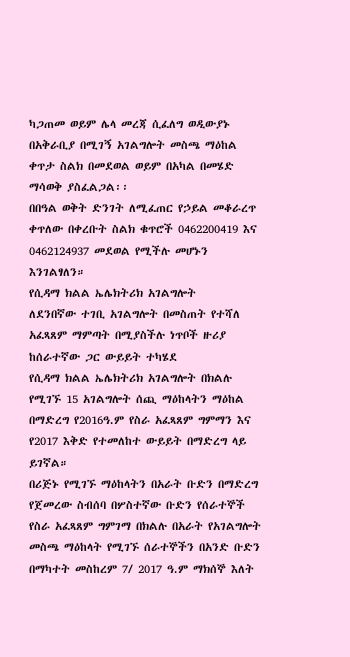ካጋጠመ ወይም ሌላ መረጃ ሲፈለግ ወዲውያኑ በአቅራቢያ በሚገኝ አገልግሎት መስጫ ማዕከል ቀጥታ ስልክ በመደወል ወይም በአካል በመሄድ ማሳወቅ ያስፈልጋል፡፡
በበዓል ወቅት ድንገት ለሚፈጠር የኃይል መቆራረጥ ቀጥለው በቀረቡት ስልክ ቁጥሮች 0462200419 እና 0462124937 መደወል የሚችሉ መሆኑን እንገልፃለን።
የሲዳማ ክልል ኤሌክትሪክ አገልግሎት
ለደንበኛው ተገቢ አገልግሎት በመስጠት የተሻለ አፈጻጸም ማምጣት በሚያስችሉ ነጥቦች ዙሪያ ከሰራተኛው ጋር ውይይት ተካሄደ
የሲዳማ ክልል ኤሌክትሪክ አገልግሎት በክልሉ የሚገኙ 15 አገልግሎት ሰጪ ማዕከላትን ማዕከል በማድረግ የ2016ዓ.ም የስራ አፈጻጸም ግምማን እና የ2017 እቅድ የተመለከተ ውይይት በማድረግ ላይ ይገኛል።
በሪጅኑ የሚገኙ ማዕከላትን በአራት ቡድን በማድረግ የጀመረው ስብሰባ በሦስተኛው ቡድን የሰራተኞች የስራ አፈጻጸም ግምገማ በክልሉ በአራት የአገልግሎት መስጫ ማዕከላት የሚገኙ ሰራተኞችን በአንድ ቡድን በማካተት መስከረም 7/ 2017 ዓ.ም ማክሰኞ እለት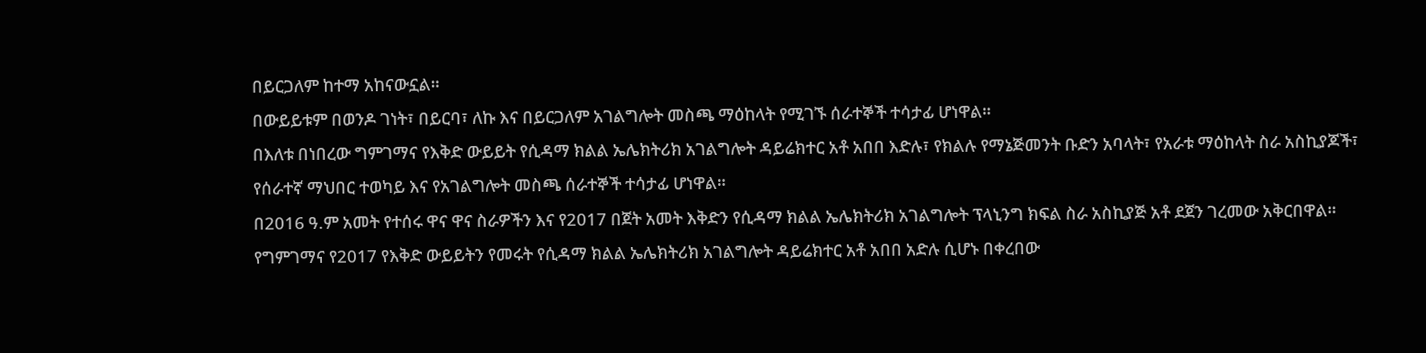በይርጋለም ከተማ አከናውኗል።
በውይይቱም በወንዶ ገነት፣ በይርባ፣ ለኩ እና በይርጋለም አገልግሎት መስጫ ማዕከላት የሚገኙ ሰራተኞች ተሳታፊ ሆነዋል።
በእለቱ በነበረው ግምገማና የእቅድ ውይይት የሲዳማ ክልል ኤሌክትሪክ አገልግሎት ዳይሬክተር አቶ አበበ እድሉ፣ የክልሉ የማኔጅመንት ቡድን አባላት፣ የአራቱ ማዕከላት ስራ አስኪያጆች፣ የሰራተኛ ማህበር ተወካይ እና የአገልግሎት መስጫ ሰራተኞች ተሳታፊ ሆነዋል።
በ2016 ዓ.ም አመት የተሰሩ ዋና ዋና ስራዎችን እና የ2017 በጀት አመት እቅድን የሲዳማ ክልል ኤሌክትሪክ አገልግሎት ፕላኒንግ ክፍል ስራ አስኪያጅ አቶ ደጀን ገረመው አቅርበዋል።
የግምገማና የ2017 የእቅድ ውይይትን የመሩት የሲዳማ ክልል ኤሌክትሪክ አገልግሎት ዳይሬክተር አቶ አበበ አድሉ ሲሆኑ በቀረበው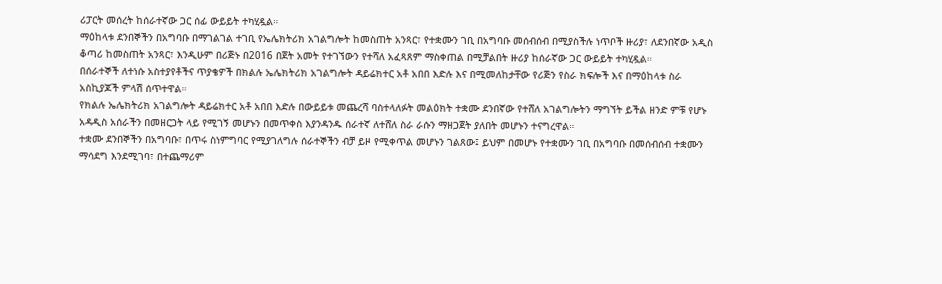ሪፓርት መሰረት ከሰራተኛው ጋር ሰፊ ውይይት ተካሂዷል።
ማዕከላቱ ደንበኞችን በአግባቡ በማገልገል ተገቢ የኤሌክትሪክ አገልግሎት ከመስጠት አንጻር፣ የተቋሙን ገቢ በአግባቡ መሰብሰብ በሚያስችሉ ነጥቦች ዙሪያ፣ ለደንበኛው አዲስ ቆጣሪ ከመስጠት አንጻር፣ እንዲሁም በሪጅኑ በ2016 በጀት አመት የተገኘውን የተሻለ አፈጻጸም ማስቀጠል በሚቻልበት ዙሪያ ከሰራኛው ጋር ውይይት ተካሂዷል።
በሰራተኞች ለተነሱ አስተያየቶችና ጥያቄዎች በክልሉ ኤሌክትሪክ አገልግሎት ዳይሬክተር አቶ አበበ እድሉ እና በሚመለከታቸው የሪጅን የስራ ክፍሎች እና በማዕከላቱ ስራ አስኪያጆች ምላሽ ሰጥተዋል።
የክልሉ ኤሌክትሪክ አገልግሎት ዳይሬክተር አቶ አበበ እድሉ በውይይቱ መጨረሻ ባስተላለፉት መልዕክት ተቋሙ ደንበኛው የተሸለ አገልግሎትን ማግኘት ይችል ዘንድ ምቹ የሆኑ አዳዲስ አሰራችን በመዘርጋት ላይ የሚገኝ መሆኑን በመጥቀስ እያንዳንዱ ሰራተኛ ለተሸለ ስራ ራሱን ማዘጋጀት ያለበት መሆኑን ተናግረዋል።
ተቋሙ ደንበኞችን በአግባቡ፣ በጥሩ ስነምግባር የሚያገለግሉ ሰራተኞችን ብቻ ይዞ የሚቀጥል መሆኑን ገልጸው፤ ይህም በመሆኑ የተቋሙን ገቢ በአግባቡ በመሰብሰብ ተቋሙን ማሳደግ እንደሚገባ፣ በተጨማሪም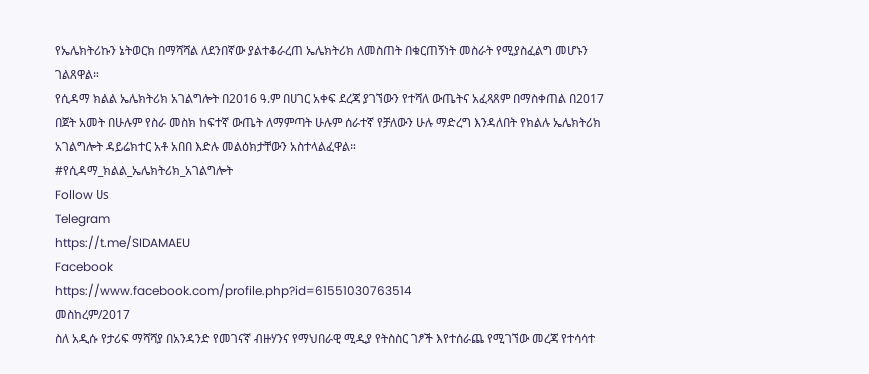የኤሌክትሪኩን ኔትወርክ በማሻሻል ለደንበኛው ያልተቆራረጠ ኤሌክትሪክ ለመስጠት በቁርጠኝነት መስራት የሚያስፈልግ መሆኑን ገልጸዋል።
የሲዳማ ክልል ኤሌክትሪክ አገልግሎት በ2016 ዓ.ም በሀገር አቀፍ ደረጃ ያገኘውን የተሻለ ውጤትና አፈጻጸም በማስቀጠል በ2017 በጀት አመት በሁሉም የስራ መስክ ከፍተኛ ውጤት ለማምጣት ሁሉም ሰራተኛ የቻለውን ሁሉ ማድረግ እንዳለበት የክልሉ ኤሌክትሪክ አገልግሎት ዳይሬክተር አቶ አበበ እድሉ መልዕክታቸውን አስተላልፈዋል።
#የሲዳማ_ክልል_ኤሌክትሪክ_አገልግሎት
Follow ሀs
Telegram
https://t.me/SIDAMAEU
Facebook
https://www.facebook.com/profile.php?id=61551030763514
መስከረም/2017
ስለ አዲሱ የታሪፍ ማሻሻያ በአንዳንድ የመገናኛ ብዙሃንና የማህበራዊ ሚዲያ የትስስር ገፆች እየተሰራጨ የሚገኘው መረጃ የተሳሳተ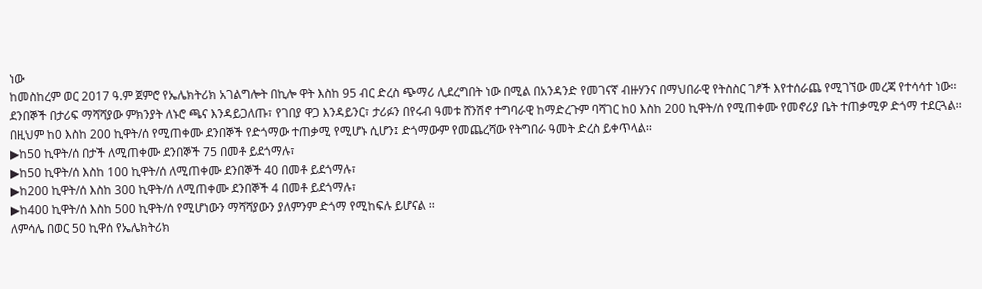ነው
ከመስከረም ወር 2017 ዓ.ም ጀምሮ የኤሌክትሪክ አገልግሎት በኪሎ ዋት እስከ 95 ብር ድረስ ጭማሪ ሊደረግበት ነው በሚል በአንዳንድ የመገናኛ ብዙሃንና በማህበራዊ የትስስር ገፆች እየተሰራጨ የሚገኘው መረጃ የተሳሳተ ነው፡፡
ደንበኞች በታሪፍ ማሻሻያው ምክንያት ለኑሮ ጫና እንዳይጋለጡ፣ የገበያ ዋጋ እንዳይንር፣ ታሪፉን በየሩብ ዓመቱ ሸንሽኖ ተግባራዊ ከማድረጉም ባሻገር ከ0 እስከ 200 ኪዋት/ሰ የሚጠቀሙ የመኖሪያ ቤት ተጠቃሚዎ ድጎማ ተደርጓል፡፡
በዚህም ከ0 እስከ 200 ኪዋት/ሰ የሚጠቀሙ ደንበኞች የድጎማው ተጠቃሚ የሚሆኑ ሲሆን፤ ድጎማውም የመጨረሻው የትግበራ ዓመት ድረስ ይቀጥላል፡፡
▶ከ50 ኪዋት/ሰ በታች ለሚጠቀሙ ደንበኞች 75 በመቶ ይደጎማሉ፣
▶ከ50 ኪዋት/ሰ እስከ 100 ኪዋት/ሰ ለሚጠቀሙ ደንበኞች 40 በመቶ ይደጎማሉ፣
▶ከ200 ኪዋት/ሰ እስከ 300 ኪዋት/ሰ ለሚጠቀሙ ደንበኞች 4 በመቶ ይደጎማሉ፣
▶ከ400 ኪዋት/ሰ እስከ 500 ኪዋት/ሰ የሚሆነውን ማሻሻያውን ያለምንም ድጎማ የሚከፍሉ ይሆናል ፡፡
ለምሳሌ በወር 50 ኪዋሰ የኤሌክትሪክ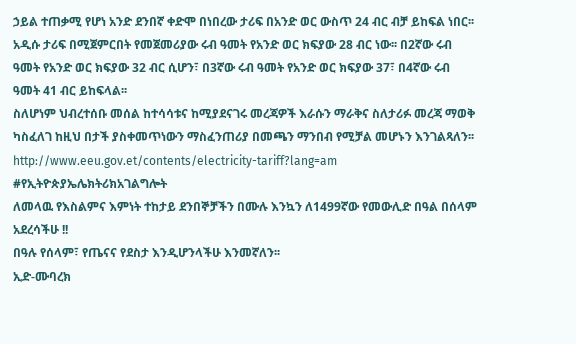ኃይል ተጠቃሚ የሆነ አንድ ደንበኛ ቀድሞ በነበረው ታሪፍ በአንድ ወር ውስጥ 24 ብር ብቻ ይከፍል ነበር፡፡ አዲሱ ታሪፍ በሚጀምርበት የመጀመሪያው ሩብ ዓመት የአንድ ወር ክፍያው 28 ብር ነው፡፡ በ2ኛው ሩብ ዓመት የአንድ ወር ክፍያው 32 ብር ሲሆን፣ በ3ኛው ሩብ ዓመት የአንድ ወር ክፍያው 37፣ በ4ኛው ሩብ ዓመት 41 ብር ይከፍላል፡፡
ስለሆነም ህብረተሰቡ መሰል ከተሳሳቱና ከሚያደናገሩ መረጃዎች እራሱን ማራቅና ስለታሪፉ መረጃ ማወቅ ካስፈለገ ከዚህ በታች ያስቀመጥነውን ማስፈንጠሪያ በመጫን ማንበብ የሚቻል መሆኑን እንገልጻለን፡፡
http://www.eeu.gov.et/contents/electricity-tariff?lang=am
#የኢትዮጵያኤሌክትሪክአገልግሎት
ለመላዉ የእስልምና እምነት ተከታይ ደንበኞቻችን በሙሉ እንኳን ለ1499ኛው የመውሊድ በዓል በሰላም አደረሳችሁ !!
በዓሉ የሰላም፣ የጤናና የደስታ እንዲሆንላችሁ እንመኛለን፡፡
ኢድ-ሙባረክ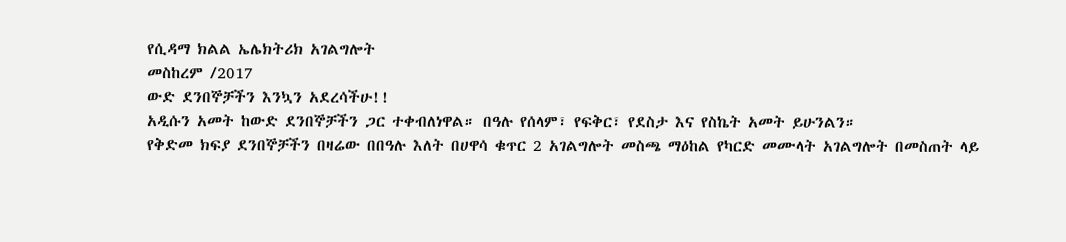የሲዳማ ክልል ኤሌክትሪክ አገልግሎት
መስከረም /2017
ውድ ደንበኞቻችን እንኳን አደረሳችሁ!!
አዲሱን አመት ከውድ ደንበኞቻችን ጋር ተቀብለነዋል። በዓሉ የሰላም፣ የፍቅር፣ የደስታ እና የስኬት አመት ይሁንልን።
የቅድመ ክፍያ ደንበኞቻችን በዛሬው በበዓሉ እለት በሀዋሳ ቁጥር 2 አገልግሎት መስጫ ማዕከል የካርድ መሙላት አገልግሎት በመስጠት ላይ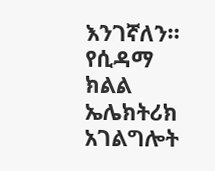እንገኛለን።
የሲዳማ ክልል ኤሌክትሪክ አገልግሎት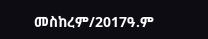መስከረም/2017ዓ.ም